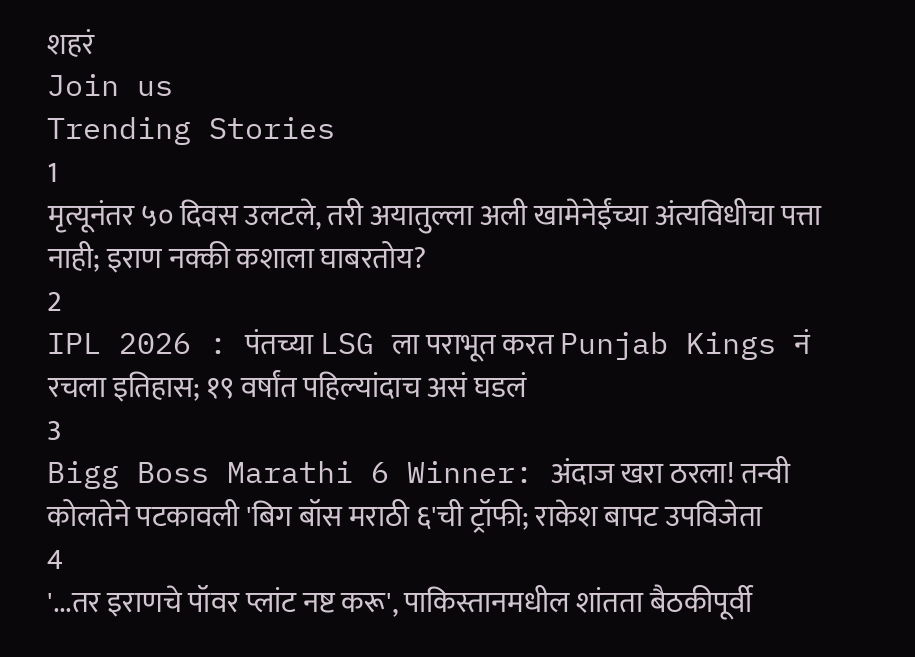शहरं
Join us
Trending Stories
1
मृत्यूनंतर ५० दिवस उलटले, तरी अयातुल्ला अली खामेनेईंच्या अंत्यविधीचा पत्ता नाही; इराण नक्की कशाला घाबरतोय?
2
IPL 2026 : पंतच्या LSG ला पराभूत करत Punjab Kings नं रचला इतिहास; १९ वर्षांत पहिल्यांदाच असं घडलं
3
Bigg Boss Marathi 6 Winner: अंदाज खरा ठरला! तन्वी कोलतेने पटकावली 'बिग बॉस मराठी ६'ची ट्रॉफी; राकेश बापट उपविजेता
4
'...तर इराणचे पॉवर प्लांट नष्ट करू', पाकिस्तानमधील शांतता बैठकीपूर्वी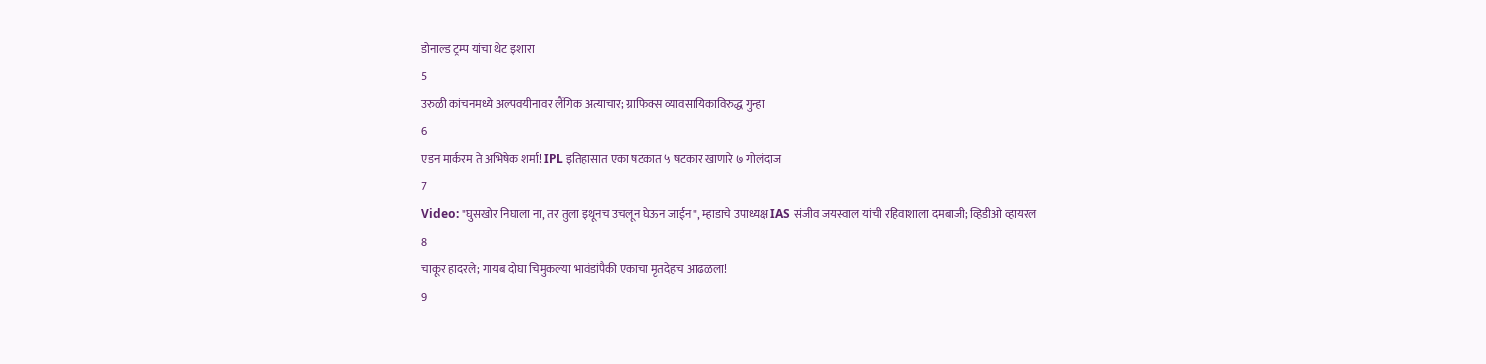डोनाल्ड ट्रम्प यांचा थेट इशारा
5
उरुळी कांचनमध्ये अल्पवयीनावर लैंगिक अत्याचार; ग्राफिक्स व्यावसायिकाविरुद्ध गुन्हा
6
एडन मार्करम ते अभिषेक शर्मा! IPL इतिहासात एका षटकात ५ षटकार खाणारे ७ गोलंदाज
7
Video: "घुसखोर निघाला ना, तर तुला इथूनच उचलून घेऊन जाईन", म्हाडाचे उपाध्यक्ष IAS संजीव जयस्वाल यांची रहिवाशाला दमबाजी; व्हिडीओ व्हायरल
8
चाकूर हादरले; गायब दोघा चिमुकल्या भावंडांपैकी एकाचा मृतदेहच आढळला!
9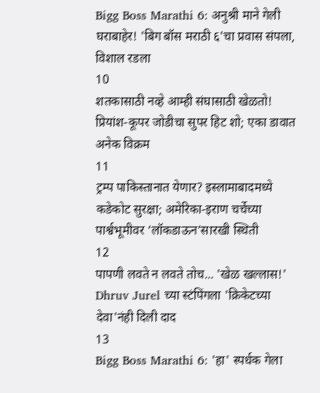Bigg Boss Marathi 6: अनुश्री माने गेली घराबाहेर! 'बिग बॉस मराठी ६'चा प्रवास संपला, विशाल रडला
10
शतकासाठी नव्हे आम्ही संघासाठी खेळतो! प्रियांश-कूपर जोडीचा सुपर हिट शो; एका डावात अनेक विक्रम
11
ट्रम्प पाकिस्तानात येणार? इस्लामाबादमध्ये कडेकोट सुरक्षा; अमेरिका-इराण चर्चेच्या पार्श्वभूमीवर ‘लॉकडाऊन’सारखी स्थिती
12
पापणी लवते न लवते तोच... 'खेळ खल्लास!' Dhruv Jurel च्या स्टंपिंगला 'क्रिकेटच्या देवा'नंही दिली दाद
13
Bigg Boss Marathi 6: 'हा' स्पर्धक गेला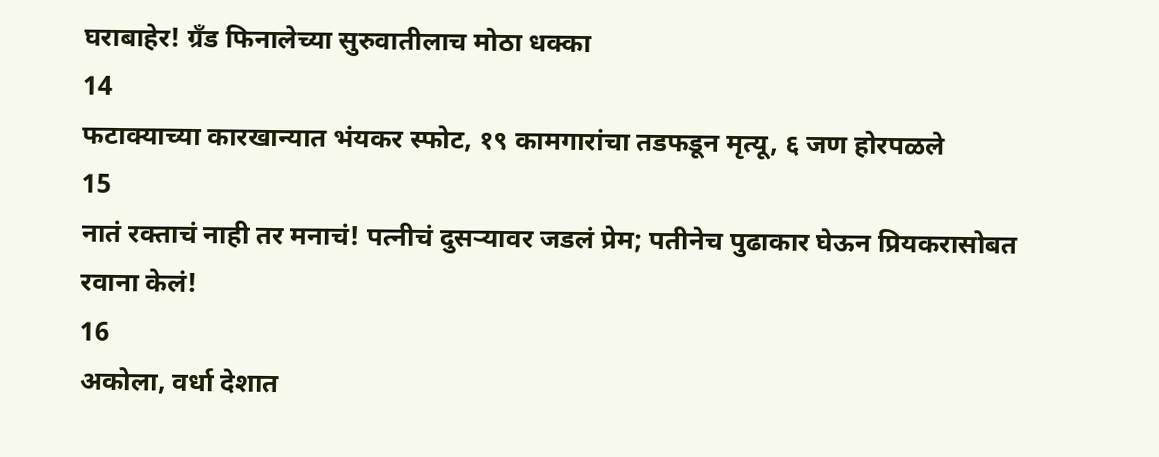घराबाहेर! ग्रँड फिनालेच्या सुरुवातीलाच मोठा धक्का
14
फटाक्याच्या कारखान्यात भंयकर स्फोट, १९ कामगारांचा तडफडून मृत्यू, ६ जण होरपळले
15
नातं रक्ताचं नाही तर मनाचं! पत्नीचं दुसऱ्यावर जडलं प्रेम; पतीनेच पुढाकार घेऊन प्रियकरासोबत रवाना केलं!
16
अकोला, वर्धा देशात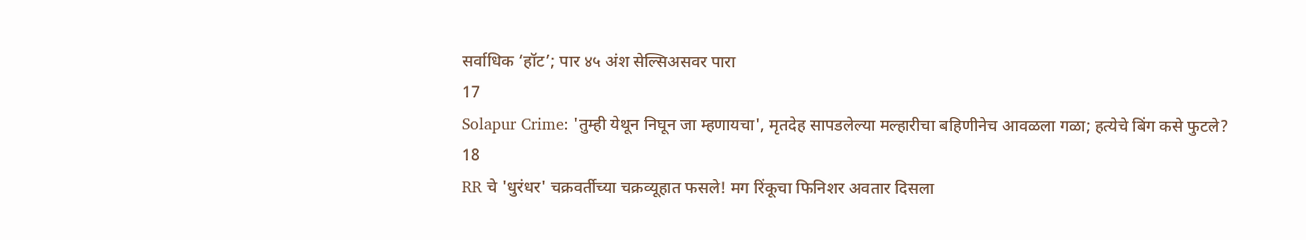सर्वाधिक ‘हॉट’; पार ४५ अंश सेल्सिअसवर पारा
17
Solapur Crime: 'तुम्ही येथून निघून जा म्हणायचा', मृतदेह सापडलेल्या मल्हारीचा बहिणीनेच आवळला गळा; हत्येचे बिंग कसे फुटले?
18
RR चे 'धुरंधर' चक्रवर्तीच्या चक्रव्यूहात फसले! मग रिंकूचा फिनिशर अवतार दिसला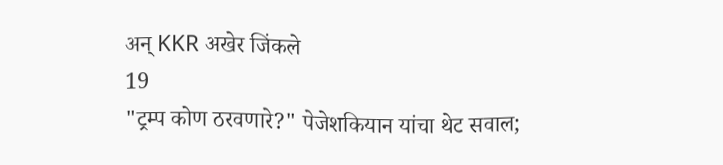अन् KKR अखेर जिंकले
19
"ट्रम्प कोण ठरवणारे?" पेजेशकियान यांचा थेट सवाल;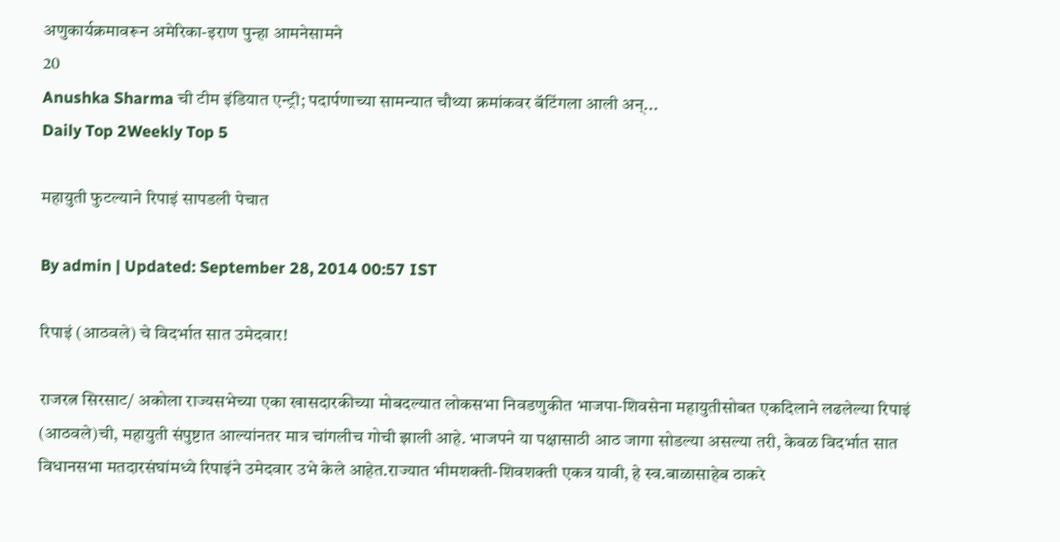अणुकार्यक्रमावरून अमेरिका-इराण पुन्हा आमनेसामने
20
Anushka Sharma ची टीम इंडियात एन्ट्री; पदार्पणाच्या सामन्यात चौथ्या क्रमांकवर बॅटिंगला आली अन्...
Daily Top 2Weekly Top 5

महायुती फुटल्याने रिपाइं सापडली पेचात

By admin | Updated: September 28, 2014 00:57 IST

रिपाइं (आठवले) चे विदर्भात सात उमेदवार!

राजरत्न सिरसाट/ अकोला राज्यसभेच्या एका खासदारकीच्या मोबदल्यात लोकसभा निवडणुकीत भाजपा-शिवसेना महायुतीसोबत एकदिलाने लढलेल्या रिपाइं (आठवले)ची, महायुती संपुष्टात आल्यांनतर मात्र चांगलीच गोची झाली आहे. भाजपने या पक्षासाठी आठ जागा सोडल्या असल्या तरी, केवळ विदर्भात सात विधानसभा मतदारसंघांमध्ये रिपाइंने उमेदवार उभे केले आहेत.राज्यात भीमशक्ती-शिवशक्ती एकत्र यावी, हे स्व.बाळासाहेब ठाकरे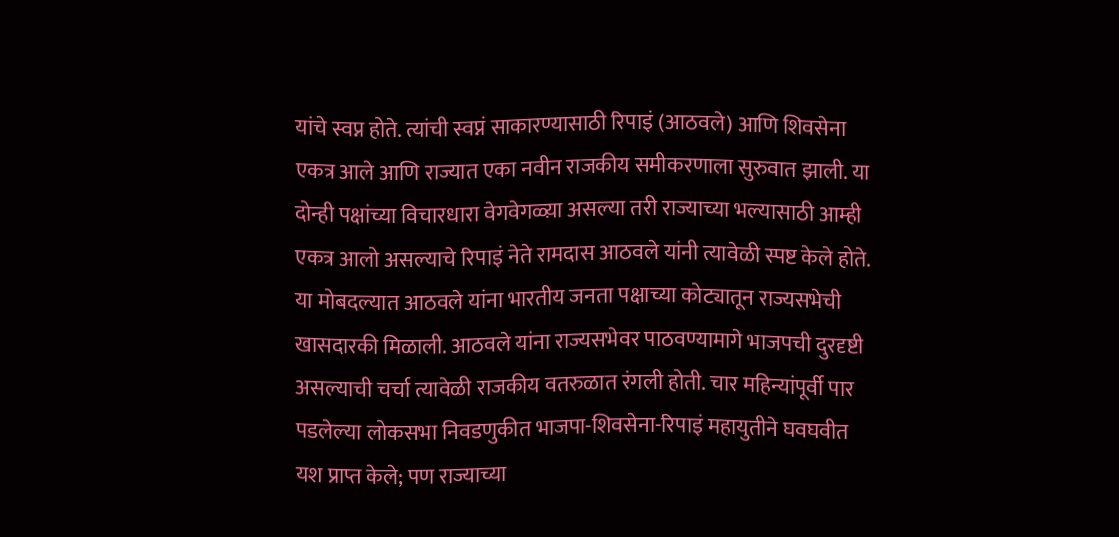यांचे स्वप्न होते. त्यांची स्वप्नं साकारण्यासाठी रिपाइं (आठवले) आणि शिवसेना एकत्र आले आणि राज्यात एका नवीन राजकीय समीकरणाला सुरुवात झाली. या दोन्ही पक्षांच्या विचारधारा वेगवेगळ्य़ा असल्या तरी राज्याच्या भल्यासाठी आम्ही एकत्र आलो असल्याचे रिपाइं नेते रामदास आठवले यांनी त्यावेळी स्पष्ट केले होते. या मोबदल्यात आठवले यांना भारतीय जनता पक्षाच्या कोट्यातून राज्यसभेची खासदारकी मिळाली. आठवले यांना राज्यसभेवर पाठवण्यामागे भाजपची दुरदृष्टी असल्याची चर्चा त्यावेळी राजकीय वतरुळात रंगली होती. चार महिन्यांपूर्वी पार पडलेल्या लोकसभा निवडणुकीत भाजपा-शिवसेना-रिपाइं महायुतीने घवघवीत यश प्राप्त केले; पण राज्याच्या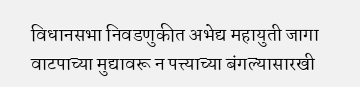विधानसभा निवडणुकीत अभेद्य महायुती जागा वाटपाच्या मुद्यावरू न पत्त्याच्या बंगल्यासारखी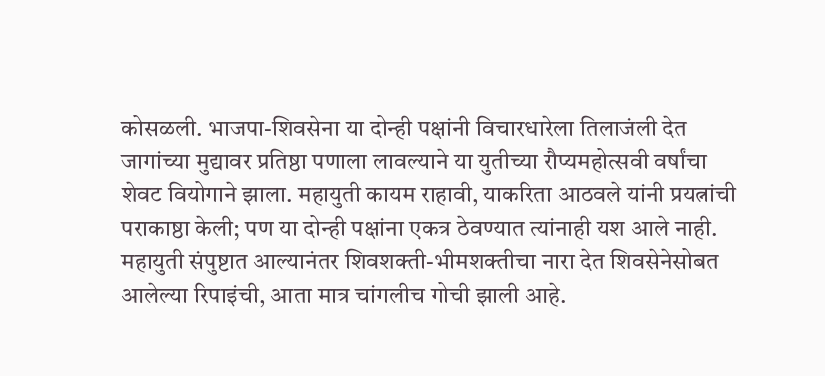कोसळली. भाजपा-शिवसेना या दोन्ही पक्षांनी विचारधारेला तिलाजंली देत जागांच्या मुद्यावर प्रतिष्ठा पणाला लावल्याने या युतीच्या रौप्यमहोत्सवी वर्षांचा शेवट वियोगाने झाला. महायुती कायम राहावी, याकरिता आठवले यांनी प्रयत्नांची पराकाष्ठा केली; पण या दोन्ही पक्षांना एकत्र ठेवण्यात त्यांनाही यश आले नाही. महायुती संपुष्टात आल्यानंतर शिवशक्ती-भीमशक्तीचा नारा देत शिवसेनेसोबत आलेल्या रिपाइंची, आता मात्र चांगलीच गोची झाली आहे.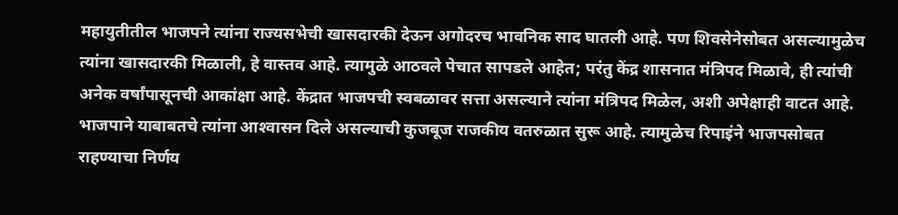महायुतीतील भाजपने त्यांना राज्यसभेची खासदारकी देऊन अगोदरच भावनिक साद घातली आहे. पण शिवसेनेसोबत असल्यामुळेच त्यांना खासदारकी मिळाली, हे वास्तव आहे. त्यामुळे आठवले पेचात सापडले आहेत; परंतु केंद्र शासनात मंत्रिपद मिळावे, ही त्यांची अनेक वर्षांपासूनची आकांक्षा आहे. केंद्रात भाजपची स्वबळावर सत्ता असल्याने त्यांना मंत्रिपद मिळेल, अशी अपेक्षाही वाटत आहे. भाजपाने याबाबतचे त्यांना आश्‍वासन दिले असल्याची कुजबूज राजकीय वतरुळात सुरू आहे. त्यामुळेच रिपाइंने भाजपसोबत राहण्याचा निर्णय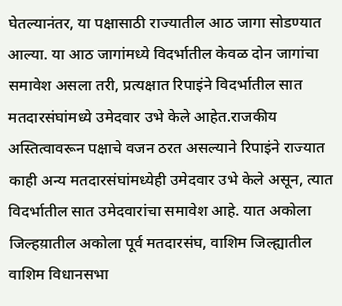घेतल्यानंतर, या पक्षासाठी राज्यातील आठ जागा सोडण्यात आल्या. या आठ जागांमध्ये विदर्भातील केवळ दोन जागांचा समावेश असला तरी, प्रत्यक्षात रिपाइंने विदर्भातील सात मतदारसंघांमध्ये उमेदवार उभे केले आहेत.राजकीय अस्तित्वावरून पक्षाचे वजन ठरत असल्याने रिपाइंने राज्यात काही अन्य मतदारसंघांमध्येही उमेदवार उभे केले असून, त्यात विदर्भातील सात उमेदवारांचा समावेश आहे. यात अकोला जिल्हय़ातील अकोला पूर्व मतदारसंघ, वाशिम जिल्ह्यातील वाशिम विधानसभा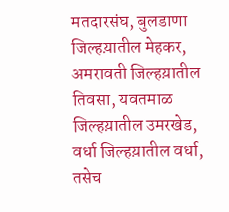मतदारसंघ, बुलडाणा जिल्हय़ातील मेहकर, अमरावती जिल्हय़ातील तिवसा, यवतमाळ जिल्हय़ातील उमरखेड, वर्धा जिल्हय़ातील वर्धा, तसेच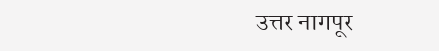उत्तर नागपूर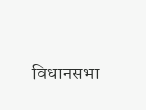विधानसभा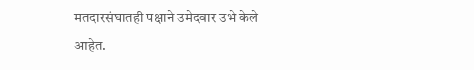मतदारसंघातही पक्षाने उमेदवार उभे केले आहेत.